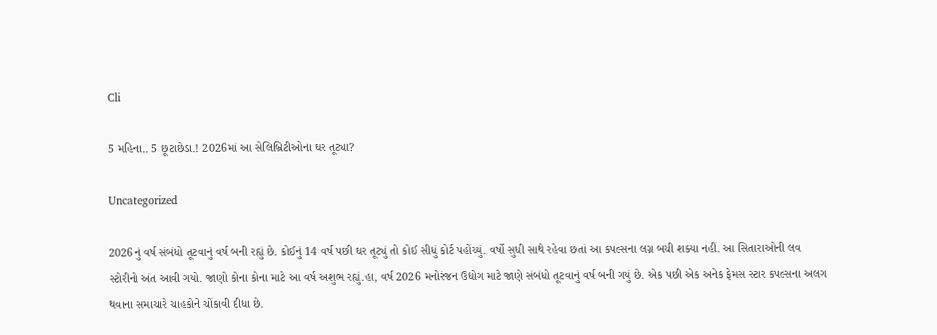Cli

5 મહિના.. 5 છૂટાછેડા.! 2026માં આ સેલિબ્રિટીઓના ઘર તૂટ્યા?

Uncategorized

2026નું વર્ષ સંબંધો તૂટવાનું વર્ષ બની રહ્યું છે. કોઈનું 14 વર્ષ પછી ઘર તૂટ્યું તો કોઈ સીધું કોર્ટ પહોંચ્યું. વર્ષો સુધી સાથે રહેવા છતાં આ કપલ્સના લગ્ન બચી શક્યા નહીં. આ સિતારાઓની લવ સ્ટોરીનો અંત આવી ગયો. જાણો કોના કોના માટે આ વર્ષ અશુભ રહ્યું.હા, વર્ષ 2026 મનોરંજન ઉદ્યોગ માટે જાણે સંબંધો તૂટવાનું વર્ષ બની ગયું છે. એક પછી એક અનેક ફેમસ સ્ટાર કપલ્સના અલગ થવાના સમાચારે ચાહકોને ચોંકાવી દીધા છે.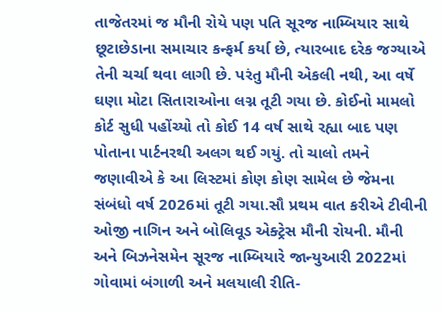તાજેતરમાં જ મૌની રોયે પણ પતિ સૂરજ નામ્બિયાર સાથે છૂટાછેડાના સમાચાર કન્ફર્મ કર્યા છે, ત્યારબાદ દરેક જગ્યાએ તેની ચર્ચા થવા લાગી છે. પરંતુ મૌની એકલી નથી, આ વર્ષે ઘણા મોટા સિતારાઓના લગ્ન તૂટી ગયા છે. કોઈનો મામલો કોર્ટ સુધી પહોંચ્યો તો કોઈ 14 વર્ષ સાથે રહ્યા બાદ પણ પોતાના પાર્ટનરથી અલગ થઈ ગયું. તો ચાલો તમને જણાવીએ કે આ લિસ્ટમાં કોણ કોણ સામેલ છે જેમના સંબંધો વર્ષ 2026માં તૂટી ગયા.સૌ પ્રથમ વાત કરીએ ટીવીની ઓજી નાગિન અને બોલિવૂડ એક્ટ્રેસ મૌની રોયની. મૌની અને બિઝનેસમેન સૂરજ નામ્બિયારે જાન્યુઆરી 2022માં ગોવામાં બંગાળી અને મલયાલી રીતિ-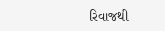રિવાજથી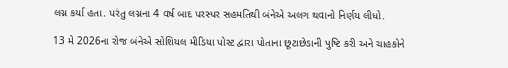લગ્ન કર્યા હતા. પરંતુ લગ્નના 4 વર્ષ બાદ પરસ્પર સહમતિથી બંનેએ અલગ થવાનો નિર્ણય લીધો.

13 મે 2026ના રોજ બંનેએ સોશિયલ મીડિયા પોસ્ટ દ્વારા પોતાના છૂટાછેડાની પુષ્ટિ કરી અને ચાહકોને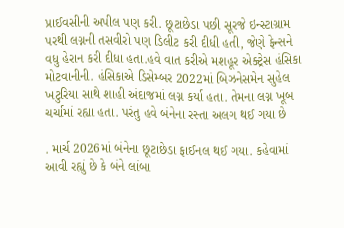પ્રાઈવસીની અપીલ પણ કરી. છૂટાછેડા પછી સૂરજે ઇન્સ્ટાગ્રામ પરથી લગ્નની તસવીરો પણ ડિલીટ કરી દીધી હતી, જેણે ફેન્સને વધુ હેરાન કરી દીધા હતા.હવે વાત કરીએ મશહૂર એક્ટ્રેસ હંસિકા મોટવાનીની. હંસિકાએ ડિસેમ્બર 2022માં બિઝનેસમેન સુહેલ ખટુરિયા સાથે શાહી અંદાજમાં લગ્ન કર્યા હતા. તેમના લગ્ન ખૂબ ચર્ચામાં રહ્યા હતા. પરંતુ હવે બંનેના રસ્તા અલગ થઈ ગયા છે

. માર્ચ 2026માં બંનેના છૂટાછેડા ફાઈનલ થઈ ગયા. કહેવામાં આવી રહ્યું છે કે બંને લાંબા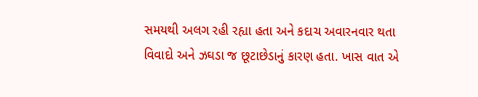સમયથી અલગ રહી રહ્યા હતા અને કદાચ અવારનવાર થતા વિવાદો અને ઝઘડા જ છૂટાછેડાનું કારણ હતા. ખાસ વાત એ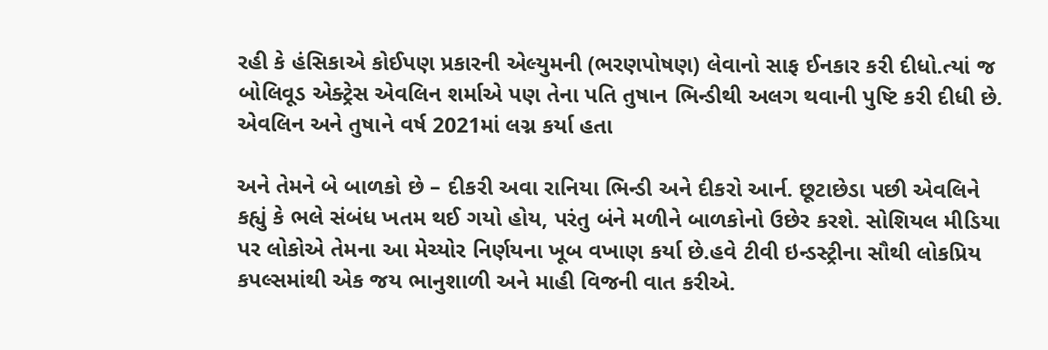રહી કે હંસિકાએ કોઈપણ પ્રકારની એલ્યુમની (ભરણપોષણ) લેવાનો સાફ ઈનકાર કરી દીધો.ત્યાં જ બોલિવૂડ એક્ટ્રેસ એવલિન શર્માએ પણ તેના પતિ તુષાન ભિન્ડીથી અલગ થવાની પુષ્ટિ કરી દીધી છે. એવલિન અને તુષાને વર્ષ 2021માં લગ્ન કર્યા હતા

અને તેમને બે બાળકો છે – દીકરી અવા રાનિયા ભિન્ડી અને દીકરો આર્ન. છૂટાછેડા પછી એવલિને કહ્યું કે ભલે સંબંધ ખતમ થઈ ગયો હોય, પરંતુ બંને મળીને બાળકોનો ઉછેર કરશે. સોશિયલ મીડિયા પર લોકોએ તેમના આ મેચ્યોર નિર્ણયના ખૂબ વખાણ કર્યા છે.હવે ટીવી ઇન્ડસ્ટ્રીના સૌથી લોકપ્રિય કપલ્સમાંથી એક જય ભાનુશાળી અને માહી વિજની વાત કરીએ.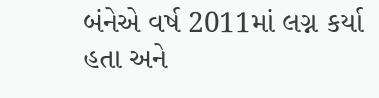બંનેએ વર્ષ 2011માં લગ્ન કર્યા હતા અને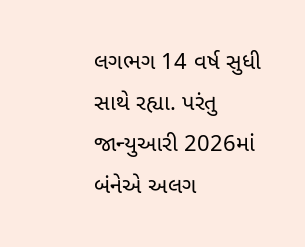લગભગ 14 વર્ષ સુધી સાથે રહ્યા. પરંતુ જાન્યુઆરી 2026માં બંનેએ અલગ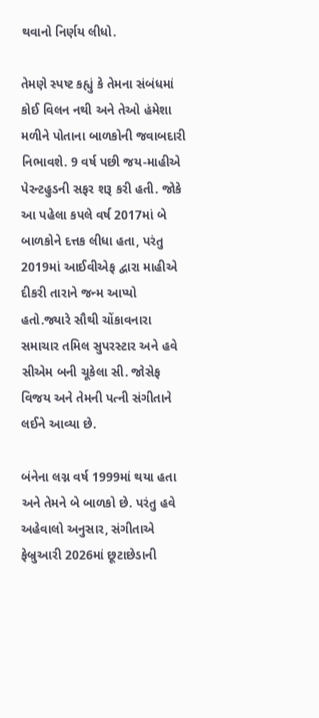થવાનો નિર્ણય લીધો.

તેમણે સ્પષ્ટ કહ્યું કે તેમના સંબંધમાં કોઈ વિલન નથી અને તેઓ હંમેશા મળીને પોતાના બાળકોની જવાબદારી નિભાવશે. 9 વર્ષ પછી જય-માહીએ પેરન્ટહુડની સફર શરૂ કરી હતી. જોકે આ પહેલા કપલે વર્ષ 2017માં બે બાળકોને દત્તક લીધા હતા, પરંતુ 2019માં આઈવીએફ દ્વારા માહીએ દીકરી તારાને જન્મ આપ્યો હતો.જ્યારે સૌથી ચોંકાવનારા સમાચાર તમિલ સુપરસ્ટાર અને હવે સીએમ બની ચૂકેલા સી. જોસેફ વિજય અને તેમની પત્ની સંગીતાને લઈને આવ્યા છે.

બંનેના લગ્ન વર્ષ 1999માં થયા હતા અને તેમને બે બાળકો છે. પરંતુ હવે અહેવાલો અનુસાર, સંગીતાએ ફેબ્રુઆરી 2026માં છૂટાછેડાની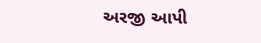અરજી આપી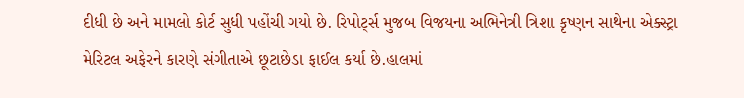દીધી છે અને મામલો કોર્ટ સુધી પહોંચી ગયો છે. રિપોર્ટ્સ મુજબ વિજયના અભિનેત્રી ત્રિશા કૃષ્ણન સાથેના એક્સ્ટ્રા મેરિટલ અફેરને કારણે સંગીતાએ છૂટાછેડા ફાઈલ કર્યા છે.હાલમાં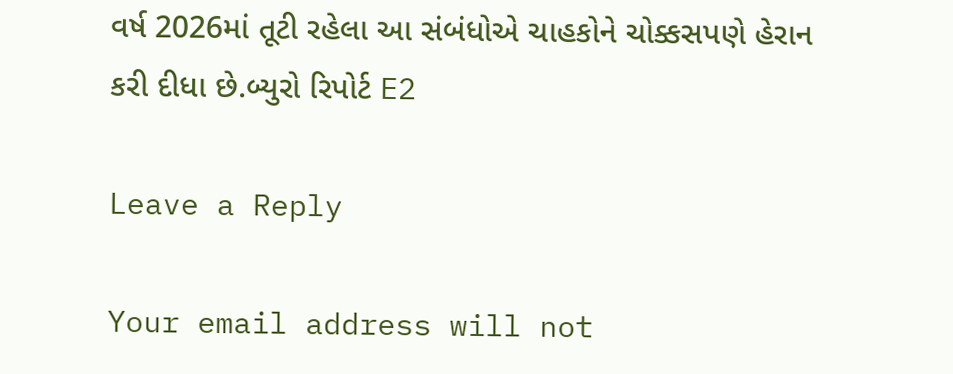વર્ષ 2026માં તૂટી રહેલા આ સંબંધોએ ચાહકોને ચોક્કસપણે હેરાન કરી દીધા છે.બ્યુરો રિપોર્ટ E2

Leave a Reply

Your email address will not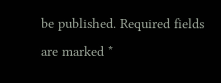be published. Required fields are marked *